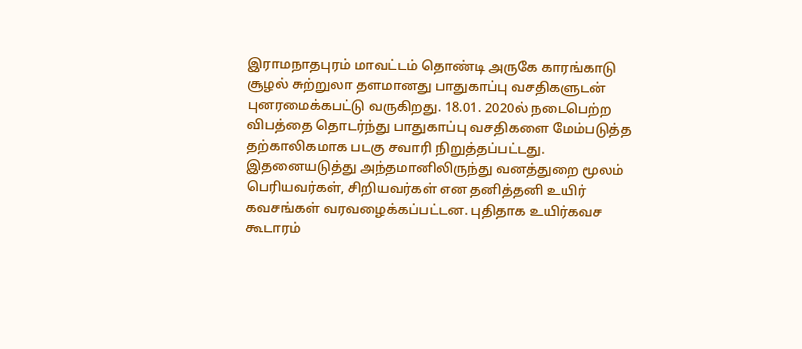இராமநாதபுரம் மாவட்டம் தொண்டி அருகே காரங்காடு சூழல் சுற்றுலா தளமானது பாதுகாப்பு வசதிகளுடன் புனரமைக்கபட்டு வருகிறது. 18.01. 2020ல் நடைபெற்ற விபத்தை தொடர்ந்து பாதுகாப்பு வசதிகளை மேம்படுத்த தற்காலிகமாக படகு சவாரி நிறுத்தப்பட்டது. இதனையடுத்து அந்தமானிலிருந்து வனத்துறை மூலம் பெரியவர்கள், சிறியவர்கள் என தனித்தனி உயிர் கவசங்கள் வரவழைக்கப்பட்டன. புதிதாக உயிர்கவச கூடாரம்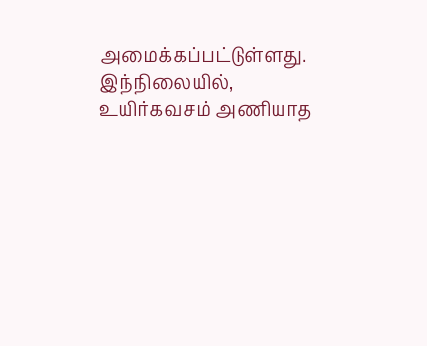அமைக்கப்பட்டுள்ளது. இந்நிலையில், உயிர்கவசம் அணியாத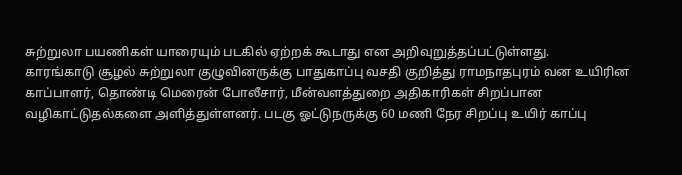சுற்றுலா பயணிகள் யாரையும் படகில் ஏற்றக் கூடாது என அறிவுறுத்தப்பட்டுள்ளது.
காரங்காடு சூழல் சுற்றுலா குழுவினருக்கு பாதுகாப்பு வசதி குறித்து ராமநாதபுரம் வன உயிரின காப்பாளர், தொண்டி மெரைன் போலீசார், மீன்வளத்துறை அதிகாரிகள் சிறப்பான வழிகாட்டுதல்களை அளித்துள்ளனர். படகு ஓட்டுநருக்கு 60 மணி நேர சிறப்பு உயிர் காப்பு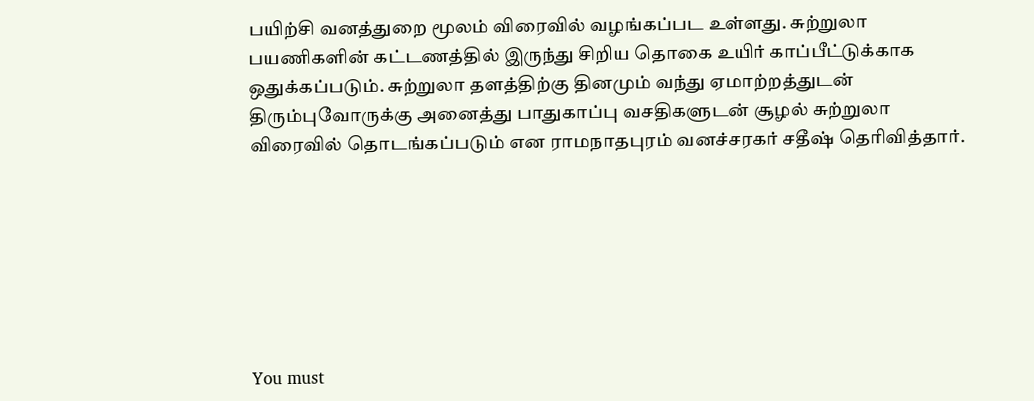பயிற்சி வனத்துறை மூலம் விரைவில் வழங்கப்பட உள்ளது. சுற்றுலா பயணிகளின் கட்டணத்தில் இருந்து சிறிய தொகை உயிர் காப்பீட்டுக்காக ஒதுக்கப்படும். சுற்றுலா தளத்திற்கு தினமும் வந்து ஏமாற்றத்துடன் திரும்புவோருக்கு அனைத்து பாதுகாப்பு வசதிகளுடன் சூழல் சுற்றுலா விரைவில் தொடங்கப்படும் என ராமநாதபுரம் வனச்சரகர் சதீஷ் தெரிவித்தார்.







You must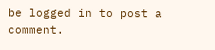be logged in to post a comment.